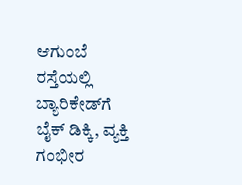ಆಗುಂಬೆ ರಸ್ತೆಯಲ್ಲಿ ಬ್ಯಾರಿಕೇಡ್‌ಗೆ ಬೈಕ್ ಡಿಕ್ಕಿ, ವ್ಯಕ್ತಿ ಗಂಭೀರ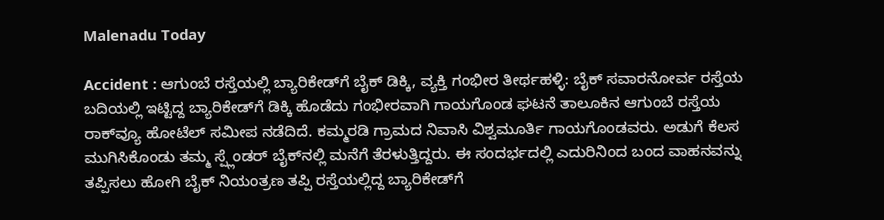Malenadu Today

Accident : ಆಗುಂಬೆ ರಸ್ತೆಯಲ್ಲಿ ಬ್ಯಾರಿಕೇಡ್‌ಗೆ ಬೈಕ್ ಡಿಕ್ಕಿ, ವ್ಯಕ್ತಿ ಗಂಭೀರ ತೀರ್ಥಹಳ್ಳಿ: ಬೈಕ್ ಸವಾರನೋರ್ವ ರಸ್ತೆಯ ಬದಿಯಲ್ಲಿ ಇಟ್ಟಿದ್ದ ಬ್ಯಾರಿಕೇಡ್‌ಗೆ ಡಿಕ್ಕಿ ಹೊಡೆದು ಗಂಭೀರವಾಗಿ ಗಾಯಗೊಂಡ ಘಟನೆ ತಾಲೂಕಿನ ಆಗುಂಬೆ ರಸ್ತೆಯ ರಾಕ್‌ವ್ಯೂ ಹೋಟೆಲ್ ಸಮೀಪ ನಡೆದಿದೆ. ಕಮ್ಮರಡಿ ಗ್ರಾಮದ ನಿವಾಸಿ ವಿಶ್ವಮೂರ್ತಿ ಗಾಯಗೊಂಡವರು. ಅಡುಗೆ ಕೆಲಸ ಮುಗಿಸಿಕೊಂಡು ತಮ್ಮ ಸ್ಪ್ಲೆಂಡರ್ ಬೈಕ್‌ನಲ್ಲಿ ಮನೆಗೆ ತೆರಳುತ್ತಿದ್ದರು. ಈ ಸಂದರ್ಭದಲ್ಲಿ ಎದುರಿನಿಂದ ಬಂದ ವಾಹನವನ್ನು ತಪ್ಪಿಸಲು ಹೋಗಿ ಬೈಕ್ ನಿಯಂತ್ರಣ ತಪ್ಪಿ ರಸ್ತೆಯಲ್ಲಿದ್ದ ಬ್ಯಾರಿಕೇಡ್‌ಗೆ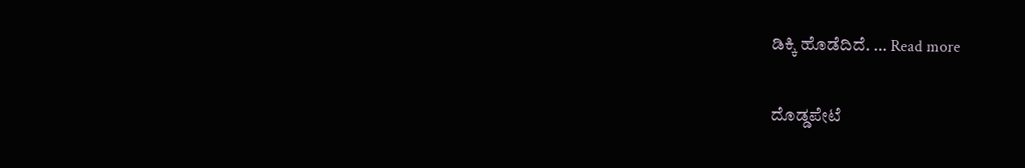ಡಿಕ್ಕಿ ಹೊಡೆದಿದೆ. … Read more

ದೊಡ್ಡಪೇಟೆ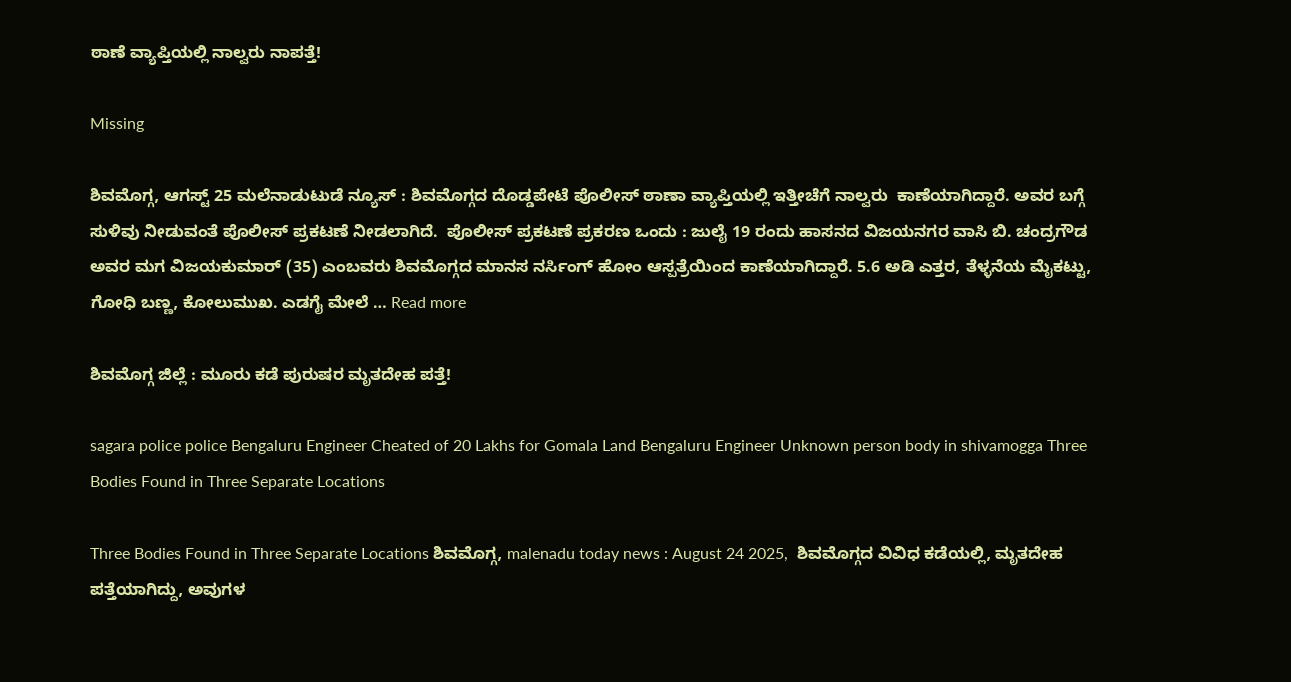ಠಾಣೆ ವ್ಯಾಪ್ತಿಯಲ್ಲಿ ನಾಲ್ವರು ನಾಪತ್ತೆ!

Missing

ಶಿವಮೊಗ್ಗ, ಆಗಸ್ಟ್ 25 ಮಲೆನಾಡುಟುಡೆ ನ್ಯೂಸ್ : ಶಿವಮೊಗ್ಗದ ದೊಡ್ಡಪೇಟೆ ಪೊಲೀಸ್ ಠಾಣಾ ವ್ಯಾಪ್ತಿಯಲ್ಲಿ ಇತ್ತೀಚೆಗೆ ನಾಲ್ವರು  ಕಾಣೆಯಾಗಿದ್ದಾರೆ. ಅವರ ಬಗ್ಗೆ ಸುಳಿವು ನೀಡುವಂತೆ ಪೊಲೀಸ್ ಪ್ರಕಟಣೆ ನೀಡಲಾಗಿದೆ.  ಪೊಲೀಸ್ ಪ್ರಕಟಣೆ ಪ್ರಕರಣ ಒಂದು : ಜುಲೈ 19 ರಂದು ಹಾಸನದ ವಿಜಯನಗರ ವಾಸಿ ಬಿ. ಚಂದ್ರಗೌಡ ಅವರ ಮಗ ವಿಜಯಕುಮಾರ್ (35) ಎಂಬವರು ಶಿವಮೊಗ್ಗದ ಮಾನಸ ನರ್ಸಿಂಗ್ ಹೋಂ ಆಸ್ಪತ್ರೆಯಿಂದ ಕಾಣೆಯಾಗಿದ್ದಾರೆ. 5.6 ಅಡಿ ಎತ್ತರ, ತೆಳ್ಳನೆಯ ಮೈಕಟ್ಟು, ಗೋಧಿ ಬಣ್ಣ, ಕೋಲುಮುಖ. ಎಡಗೈ ಮೇಲೆ … Read more

ಶಿವಮೊಗ್ಗ ಜಿಲ್ಲೆ : ಮೂರು ಕಡೆ ಪುರುಷರ ಮೃತದೇಹ ಪತ್ತೆ!

sagara police police Bengaluru Engineer Cheated of 20 Lakhs for Gomala Land Bengaluru Engineer Unknown person body in shivamogga Three Bodies Found in Three Separate Locations

Three Bodies Found in Three Separate Locations ಶಿವಮೊಗ್ಗ, malenadu today news : August 24 2025,  ಶಿವಮೊಗ್ಗದ ವಿವಿಧ ಕಡೆಯಲ್ಲಿ, ಮೃತದೇಹ ಪತ್ತೆಯಾಗಿದ್ದು, ಅವುಗಳ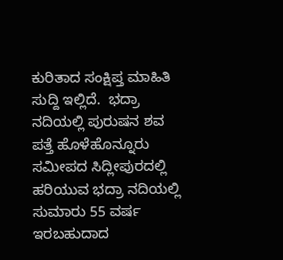ಕುರಿತಾದ ಸಂಕ್ಷಿಪ್ತ ಮಾಹಿತಿ ಸುದ್ದಿ ಇಲ್ಲಿದೆ.  ಭದ್ರಾ ನದಿಯಲ್ಲಿ ಪುರುಷನ ಶವ ಪತ್ತೆ ಹೊಳೆಹೊನ್ನೂರು ಸಮೀಪದ ಸಿದ್ಲೀಪುರದಲ್ಲಿ ಹರಿಯುವ ಭದ್ರಾ ನದಿಯಲ್ಲಿ ಸುಮಾರು 55 ವರ್ಷ ಇರಬಹುದಾದ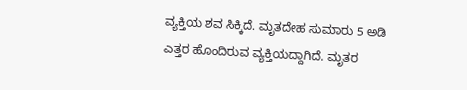ವ್ಯಕ್ತಿಯ ಶವ ಸಿಕ್ಕಿದೆ. ಮೃತದೇಹ ಸುಮಾರು 5 ಅಡಿ ಎತ್ತರ ಹೊಂದಿರುವ ವ್ಯಕ್ತಿಯದ್ದಾಗಿದೆ. ಮೃತರ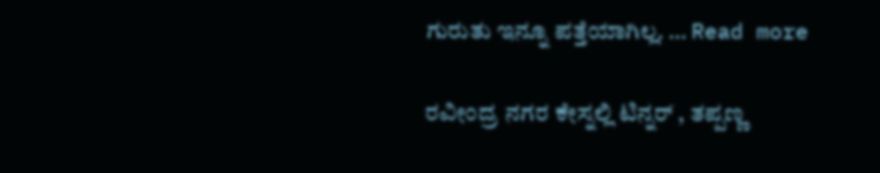ಗುರುತು ಇನ್ನೂ ಪತ್ತೆಯಾಗಿಲ್ಲ. … Read more

ರವೀಂದ್ರ ನಗರ ಕೇಸ್ನಲ್ಲಿ ಟಿನ್ನರ್ , ತಪ್ಪಣ್ಣ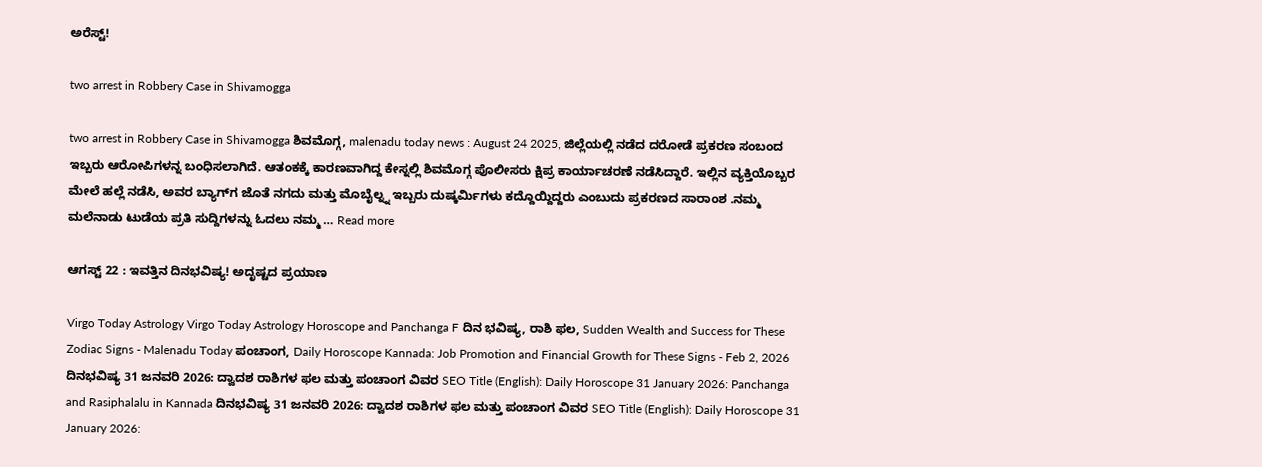ಅರೆಸ್ಟ್!

two arrest in Robbery Case in Shivamogga

two arrest in Robbery Case in Shivamogga ಶಿವಮೊಗ್ಗ, malenadu today news : August 24 2025, ಜಿಲ್ಲೆಯಲ್ಲಿ ನಡೆದ ದರೋಡೆ ಪ್ರಕರಣ ಸಂಬಂದ ಇಬ್ಬರು ಆರೋಪಿಗಳನ್ನ ಬಂಧಿಸಲಾಗಿದೆ. ಆತಂಕಕ್ಕೆ ಕಾರಣವಾಗಿದ್ದ ಕೇಸ್ನಲ್ಲಿ ಶಿವಮೊಗ್ಗ ಪೊಲೀಸರು ಕ್ಷಿಪ್ರ ಕಾರ್ಯಾಚರಣೆ ನಡೆಸಿದ್ದಾರೆ. ಇಲ್ಲಿನ ವ್ಯಕ್ತಿಯೊಬ್ಬರ ಮೇಲೆ ಹಲ್ಲೆ ನಡೆಸಿ, ಅವರ ಬ್ಯಾಗ್‌ಗ ಜೊತೆ ನಗದು ಮತ್ತು ಮೊಬೈಲ್ನ್ನ ಇಬ್ಬರು ದುಷ್ಕರ್ಮಿಗಳು ಕದ್ದೊಯ್ದಿದ್ದರು ಎಂಬುದು ಪ್ರಕರಣದ ಸಾರಾಂಶ .ನಮ್ಮ ಮಲೆನಾಡು ಟುಡೆಯ ಪ್ರತಿ ಸುದ್ದಿಗಳನ್ನು ಓದಲು ನಮ್ಮ … Read more

ಆಗಸ್ಟ್ 22 : ಇವತ್ತಿನ ದಿನಭವಿಷ್ಯ! ಅದೃಷ್ಟದ ಪ್ರಯಾಣ

Virgo Today Astrology Virgo Today Astrology Horoscope and Panchanga F ದಿನ ಭವಿಷ್ಯ, ರಾಶಿ ಫಲ, Sudden Wealth and Success for These Zodiac Signs - Malenadu Today ಪಂಚಾಂಗ, Daily Horoscope Kannada: Job Promotion and Financial Growth for These Signs - Feb 2, 2026 ದಿನಭವಿಷ್ಯ 31 ಜನವರಿ 2026: ದ್ವಾದಶ ರಾಶಿಗಳ ಫಲ ಮತ್ತು ಪಂಚಾಂಗ ವಿವರ SEO Title (English): Daily Horoscope 31 January 2026: Panchanga and Rasiphalalu in Kannada ದಿನಭವಿಷ್ಯ 31 ಜನವರಿ 2026: ದ್ವಾದಶ ರಾಶಿಗಳ ಫಲ ಮತ್ತು ಪಂಚಾಂಗ ವಿವರ SEO Title (English): Daily Horoscope 31 January 2026: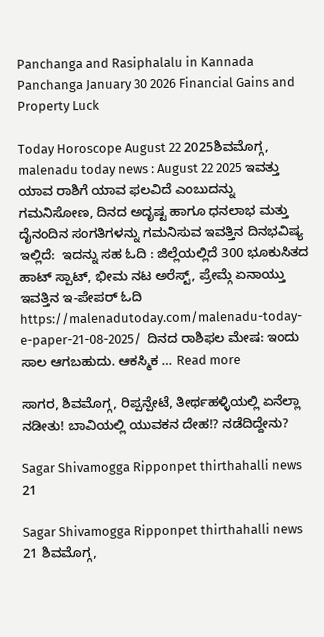Panchanga and Rasiphalalu in Kannada Panchanga January 30 2026 Financial Gains and Property Luck

Today Horoscope August 22 2025ಶಿವಮೊಗ್ಗ, malenadu today news : August 22 2025 ಇವತ್ತು ಯಾವ ರಾಶಿಗೆ ಯಾವ ಫಲವಿದೆ ಎಂಬುದನ್ನು ಗಮನಿಸೋಣ, ದಿನದ ಅದೃಷ್ಟ ಹಾಗೂ ಧನಲಾಭ ಮತ್ತು ದೈನಂದಿನ ಸಂಗತಿಗಳನ್ನು ಗಮನಿಸುವ ಇವತ್ತಿನ ದಿನಭವಿಷ್ಯ ಇಲ್ಲಿದೆ:  ಇದನ್ನು ಸಹ ಓದಿ : ಜಿಲ್ಲೆಯಲ್ಲಿದೆ 300 ಭೂಕುಸಿತದ ಹಾಟ್ ಸ್ಪಾಟ್, ಭೀಮ ನಟ ಅರೆಸ್ಟ್, ಪ್ರೇಮ್ಗೆ ಏನಾಯ್ತು ಇವತ್ತಿನ ಇ-ಪೇಪರ್ ಓದಿ https://malenadutoday.com/malenadu-today-e-paper-21-08-2025/  ದಿನದ ರಾಶಿಫಲ ಮೇಷ: ಇಂದು ಸಾಲ ಆಗಬಹುದು. ಆಕಸ್ಮಿಕ … Read more

ಸಾಗರ, ಶಿವಮೊಗ್ಗ, ರಿಪ್ಪನ್ಪೇಟೆ, ತೀರ್ಥಹಳ್ಳಿಯಲ್ಲಿ ಏನೆಲ್ಲಾ ನಡೀತು! ಬಾವಿಯಲ್ಲಿ ಯುವಕನ ದೇಹ!? ನಡೆದಿದ್ದೇನು?

Sagar Shivamogga Ripponpet thirthahalli news 21

Sagar Shivamogga Ripponpet thirthahalli news 21 ಶಿವಮೊಗ್ಗ,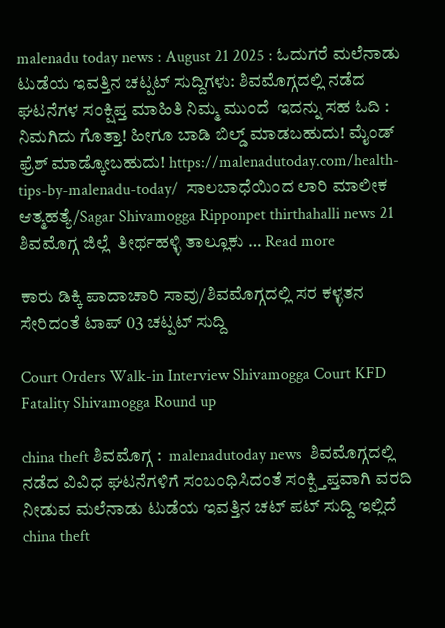malenadu today news : August 21 2025 : ಓದುಗರೆ ಮಲೆನಾಡು ಟುಡೆಯ ಇವತ್ತಿನ ಚಟ್ಪಟ್ ಸುದ್ದಿಗಳು: ಶಿವಮೊಗ್ಗದಲ್ಲಿ ನಡೆದ ಘಟನೆಗಳ ಸಂಕ್ಷಿಪ್ತ ಮಾಹಿತಿ ನಿಮ್ಮ ಮುಂದೆ  ಇದನ್ನು ಸಹ ಓದಿ : ನಿಮಗಿದು ಗೊತ್ತಾ! ಹೀಗೂ ಬಾಡಿ ಬಿಲ್ಡ್ ಮಾಡಬಹುದು! ಮೈಂಡ್ ಫ್ರೆಶ್ ಮಾಡ್ಕೋಬಹುದು! https://malenadutoday.com/health-tips-by-malenadu-today/  ಸಾಲಬಾಧೆಯಿಂದ ಲಾರಿ ಮಾಲೀಕ ಆತ್ಮಹತ್ಯೆ/Sagar Shivamogga Ripponpet thirthahalli news 21 ಶಿವಮೊಗ್ಗ ಜಿಲ್ಲೆ  ತೀರ್ಥಹಳ್ಳಿ ತಾಲ್ಲೂಕು … Read more

ಕಾರು ಡಿಕ್ಕಿ ಪಾದಾಚಾರಿ ಸಾವು/ಶಿವಮೊಗ್ಗದಲ್ಲಿ ಸರ ಕಳ್ಳತನ ಸೇರಿದಂತೆ ಟಾಪ್ 03 ಚಟ್ಪಟ್ ಸುದ್ದಿ

Court Orders Walk-in Interview Shivamogga Court KFD Fatality Shivamogga Round up

china theft ಶಿವಮೊಗ್ಗ :  malenadutoday news  ಶಿವಮೊಗ್ಗದಲ್ಲಿ ನಡೆದ ವಿವಿಧ ಘಟನೆಗಳಿಗೆ ಸಂಬಂಧಿಸಿದಂತೆ ಸಂಕ್ಪ್ತಿಪ್ತವಾಗಿ ವರದಿ ನೀಡುವ ಮಲೆನಾಡು ಟುಡೆಯ ಇವತ್ತಿನ ಚಟ್ ಪಟ್ ಸುದ್ದಿ ಇಲ್ಲಿದೆ  china theft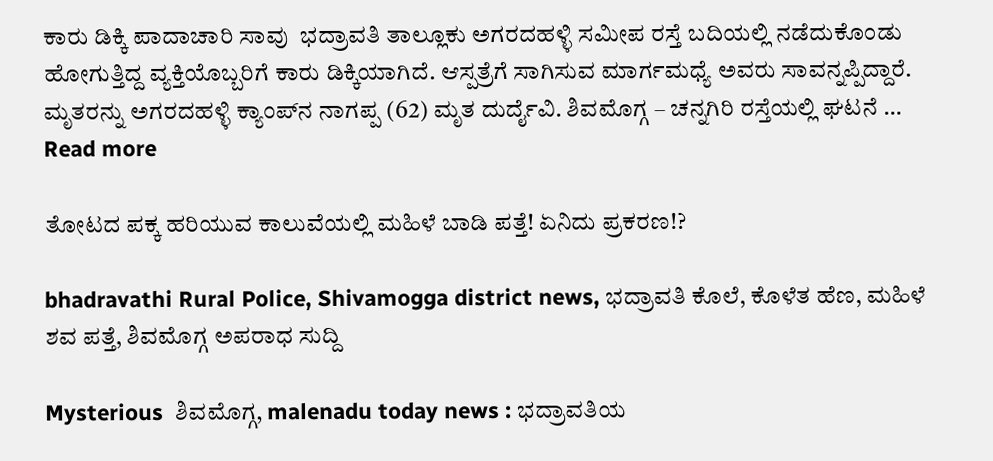ಕಾರು ಡಿಕ್ಕಿ ಪಾದಾಚಾರಿ ಸಾವು  ಭದ್ರಾವತಿ ತಾಲ್ಲೂಕು ಅಗರದಹಳ್ಳಿ ಸಮೀಪ ರಸ್ತೆ ಬದಿಯಲ್ಲಿ ನಡೆದುಕೊಂಡು ಹೋಗುತ್ತಿದ್ದ ವ್ಯಕ್ತಿಯೊಬ್ಬರಿಗೆ ಕಾರು ಡಿಕ್ಕಿಯಾಗಿದೆ. ಆಸ್ಪತ್ರೆಗೆ ಸಾಗಿಸುವ ಮಾರ್ಗಮಧ್ಯೆ ಅವರು ಸಾವನ್ನಪ್ಪಿದ್ದಾರೆ. ಮೃತರನ್ನು ಅಗರದಹಳ್ಳಿ ಕ್ಯಾಂಪ್‌ನ ನಾಗಪ್ಪ (62) ಮೃತ ದುರ್ದೈವಿ. ಶಿವಮೊಗ್ಗ – ಚನ್ನಗಿರಿ ರಸ್ತೆಯಲ್ಲಿ ಘಟನೆ … Read more

ತೋಟದ ಪಕ್ಕ ಹರಿಯುವ ಕಾಲುವೆಯಲ್ಲಿ ಮಹಿಳೆ ಬಾಡಿ ಪತ್ತೆ! ಏನಿದು ಪ್ರಕರಣ!?

bhadravathi Rural Police, Shivamogga district news, ಭದ್ರಾವತಿ ಕೊಲೆ, ಕೊಳೆತ ಹೆಣ, ಮಹಿಳೆ ಶವ ಪತ್ತೆ, ಶಿವಮೊಗ್ಗ ಅಪರಾಧ ಸುದ್ದಿ

Mysterious  ಶಿವಮೊಗ್ಗ, malenadu today news : ಭದ್ರಾವತಿಯ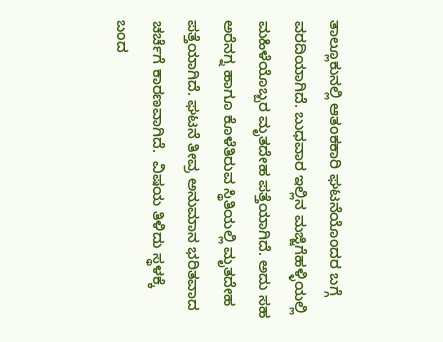ತಾಲ್ಲೂಕುನಲ್ಲಿ ಆತಂಕಕಾರಿ ಘಟನೆಯೊಂದರ ಬಗ್ಗೆ ವರದಿಯಾಗಿದೆ. ಬುಧವಾರ ಇಲ್ಲಿನ ಮಜ್ಜಿಗೆಹಳ್ಳಿಯಲ್ಲಿ ಮಹಿಳೆಯೊಬ್ಬರ ಮೃತದೇಹ ಪತ್ತೆಯಾಗಿದೆ. ಅದು ಸಹ ಅರೆನಗ್ನ ಹಾಗೂ ಕೊಳೆತಿರುವ ಸ್ಥಿತಿಯಲ್ಲಿ ಮೃತದೇಹ ಪತ್ತೆಯಾಗಿದೆ. ಘಟನೆ ತೀವ್ರ ಅನುಮಾನ ಭರಿತವಾದ ಚರ್ಚೆಗೆ ಕಾರಣವಾಗಿದೆ.  ವಿಷಯ ತಿಳಿದು ಸ್ಥಳಕ್ಕೆ ಬಂದ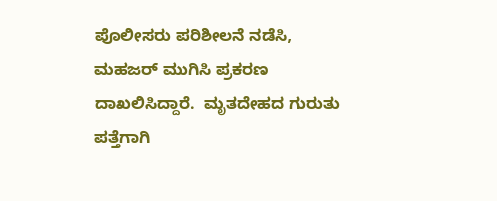ಪೊಲೀಸರು ಪರಿಶೀಲನೆ ನಡೆಸಿ, ಮಹಜರ್ ಮುಗಿಸಿ ಪ್ರಕರಣ ದಾಖಲಿಸಿದ್ದಾರೆ.  ಮೃತದೇಹದ ಗುರುತು ಪತ್ತೆಗಾಗಿ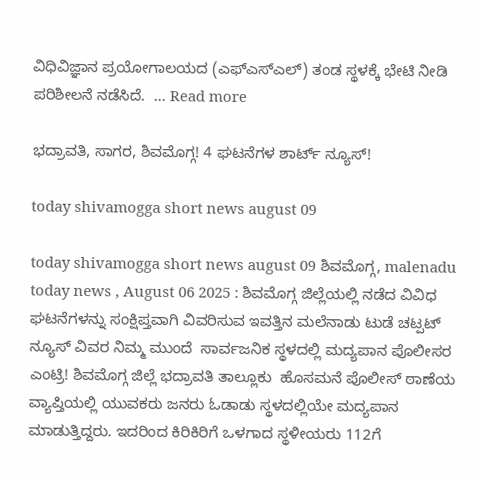ವಿಧಿವಿಜ್ಞಾನ ಪ್ರಯೋಗಾಲಯದ (ಎಫ್‌ಎಸ್‌ಎಲ್) ತಂಡ ಸ್ಥಳಕ್ಕೆ ಭೇಟಿ ನೀಡಿ ಪರಿಶೀಲನೆ ನಡೆಸಿದೆ.  … Read more

ಭದ್ರಾವತಿ, ಸಾಗರ, ಶಿವಮೊಗ್ಗ! 4 ಘಟನೆಗಳ ಶಾರ್ಟ್ ನ್ಯೂಸ್!

today shivamogga short news august 09

today shivamogga short news august 09 ಶಿವಮೊಗ್ಗ, malenadu today news , August 06 2025 : ಶಿವಮೊಗ್ಗ ಜಿಲ್ಲೆಯಲ್ಲಿ ನಡೆದ ವಿವಿಧ ಘಟನೆಗಳನ್ನು ಸಂಕ್ಷಿಪ್ತವಾಗಿ ವಿವರಿಸುವ ಇವತ್ತಿನ ಮಲೆನಾಡು ಟುಡೆ ಚಟ್ಪಟ್ ನ್ಯೂಸ್ ವಿವರ ನಿಮ್ಮ ಮುಂದೆ  ಸಾರ್ವಜನಿಕ ಸ್ಥಳದಲ್ಲಿ ಮದ್ಯಪಾನ ಪೊಲೀಸರ ಎಂಟ್ರಿ! ಶಿವಮೊಗ್ಗ ಜಿಲ್ಲೆ ಭದ್ರಾವತಿ ತಾಲ್ಲೂಕು  ಹೊಸಮನೆ ಪೊಲೀಸ್ ಠಾಣೆಯ ವ್ಯಾಪ್ತಿಯಲ್ಲಿ ಯುವಕರು ಜನರು ಓಡಾಡು ಸ್ಥಳದಲ್ಲಿಯೇ ಮದ್ಯಪಾನ ಮಾಡುತ್ತಿದ್ದರು. ಇದರಿಂದ ಕಿರಿಕಿರಿಗೆ ಒಳಗಾದ ಸ್ಥಳೀಯರು 112ಗೆ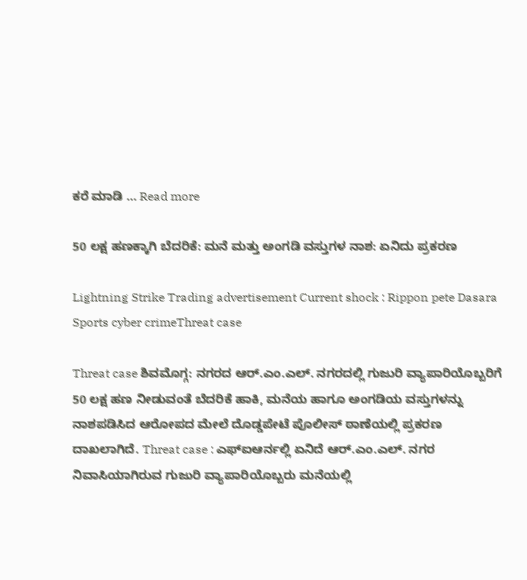ಕರೆ ಮಾಡಿ … Read more

50 ಲಕ್ಷ ಹಣಕ್ಕಾಗಿ ಬೆದರಿಕೆ: ಮನೆ ಮತ್ತು ಅಂಗಡಿ ವಸ್ತುಗಳ ನಾಶ: ಏನಿದು ಪ್ರಕರಣ

Lightning Strike Trading advertisement Current shock : Rippon pete Dasara Sports cyber crimeThreat case

Threat case ಶಿವಮೊಗ್ಗ: ನಗರದ ಆರ್.ಎಂ.ಎಲ್. ನಗರದಲ್ಲಿ ಗುಜುರಿ ವ್ಯಾಪಾರಿಯೊಬ್ಬರಿಗೆ  50 ಲಕ್ಷ ಹಣ ನೀಡುವಂತೆ ಬೆದರಿಕೆ ಹಾಕಿ, ಮನೆಯ ಹಾಗೂ ಅಂಗಡಿಯ ವಸ್ತುಗಳನ್ನು ನಾಶಪಡಿಸಿದ ಆರೋಪದ ಮೇಲೆ ದೊಡ್ಡಪೇಟೆ ಪೊಲೀಸ್ ಠಾಣೆಯಲ್ಲಿ ಪ್ರಕರಣ ದಾಖಲಾಗಿದೆ. Threat case : ಎಫ್ಐಆರ್ನಲ್ಲಿ ಏನಿದೆ ಆರ್.ಎಂ.ಎಲ್. ನಗರ ನಿವಾಸಿಯಾಗಿರುವ ಗುಜುರಿ ವ್ಯಾಪಾರಿಯೊಬ್ಬರು ಮನೆಯಲ್ಲಿ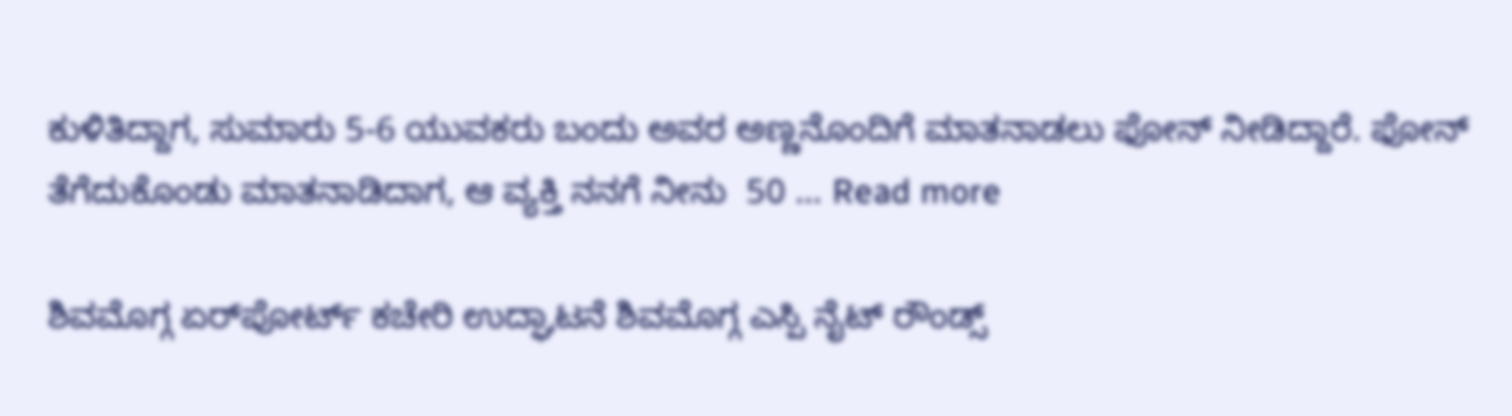ಕುಳಿತಿದ್ದಾಗ, ಸುಮಾರು 5-6 ಯುವಕರು ಬಂದು ಅವರ ಅಣ್ಣನೊಂದಿಗೆ ಮಾತನಾಡಲು ಫೋನ್ ನೀಡಿದ್ದಾರೆ. ಫೋನ್ ತೆಗೆದುಕೊಂಡು ಮಾತನಾಡಿದಾಗ, ಆ ವ್ಯಕ್ತಿ ನನಗೆ ನೀನು  50 … Read more

ಶಿವಮೊಗ್ಗ ಏರ್‌ಪೋರ್ಟ್ ಕಚೇರಿ ಉದ್ಘಾಟನೆ ಶಿವಮೊಗ್ಗ ಎಸ್ಪಿ ನೈಟ್ ರೌಂಡ್ಸ್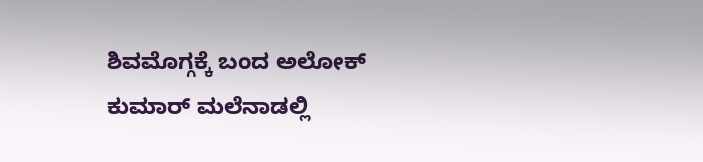ಶಿವಮೊಗ್ಗಕ್ಕೆ ಬಂದ ಅಲೋಕ್ ಕುಮಾರ್ ಮಲೆನಾಡಲ್ಲಿ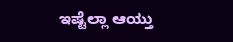ಇಷ್ಟೆಲ್ಲಾ ಆಯ್ತು